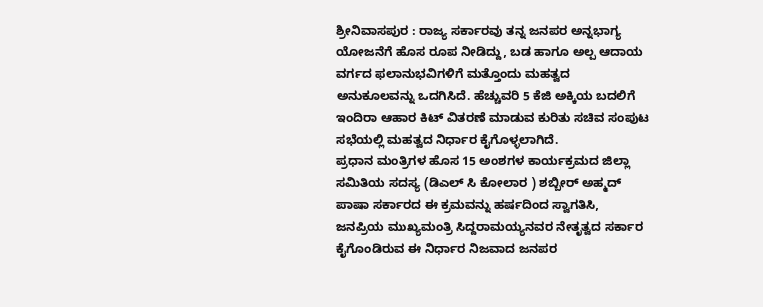ಶ್ರೀನಿವಾಸಪುರ : ರಾಜ್ಯ ಸರ್ಕಾರವು ತನ್ನ ಜನಪರ ಅನ್ನಭಾಗ್ಯ ಯೋಜನೆಗೆ ಹೊಸ ರೂಪ ನೀಡಿದ್ದು, ಬಡ ಹಾಗೂ ಅಲ್ಪ ಆದಾಯ ವರ್ಗದ ಫಲಾನುಭವಿಗಳಿಗೆ ಮತ್ತೊಂದು ಮಹತ್ವದ ಅನುಕೂಲವನ್ನು ಒದಗಿಸಿದೆ. ಹೆಚ್ಚುವರಿ 5 ಕೆಜಿ ಅಕ್ಕಿಯ ಬದಲಿಗೆ ಇಂದಿರಾ ಆಹಾರ ಕಿಟ್ ವಿತರಣೆ ಮಾಡುವ ಕುರಿತು ಸಚಿವ ಸಂಪುಟ ಸಭೆಯಲ್ಲಿ ಮಹತ್ವದ ನಿರ್ಧಾರ ಕೈಗೊಳ್ಳಲಾಗಿದೆ.
ಪ್ರಧಾನ ಮಂತ್ರಿಗಳ ಹೊಸ 15 ಅಂಶಗಳ ಕಾರ್ಯಕ್ರಮದ ಜಿಲ್ಲಾ ಸಮಿತಿಯ ಸದಸ್ಯ (ಡಿಎಲ್ ಸಿ ಕೋಲಾರ ) ಶಬ್ಬೀರ್ ಅಹ್ಮದ್ ಪಾಷಾ ಸರ್ಕಾರದ ಈ ಕ್ರಮವನ್ನು ಹರ್ಷದಿಂದ ಸ್ವಾಗತಿಸಿ, ಜನಪ್ರಿಯ ಮುಖ್ಯಮಂತ್ರಿ ಸಿದ್ದರಾಮಯ್ಯನವರ ನೇತೃತ್ವದ ಸರ್ಕಾರ ಕೈಗೊಂಡಿರುವ ಈ ನಿರ್ಧಾರ ನಿಜವಾದ ಜನಪರ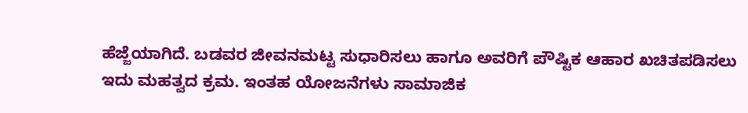ಹೆಜ್ಜೆಯಾಗಿದೆ. ಬಡವರ ಜೀವನಮಟ್ಟ ಸುಧಾರಿಸಲು ಹಾಗೂ ಅವರಿಗೆ ಪೌಷ್ಟಿಕ ಆಹಾರ ಖಚಿತಪಡಿಸಲು ಇದು ಮಹತ್ವದ ಕ್ರಮ. ಇಂತಹ ಯೋಜನೆಗಳು ಸಾಮಾಜಿಕ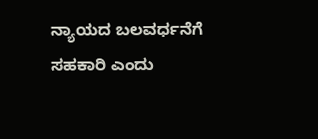ನ್ಯಾಯದ ಬಲವರ್ಧನೆಗೆ ಸಹಕಾರಿ ಎಂದು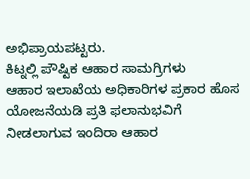ಅಭಿಪ್ರಾಯಪಟ್ಟರು.
ಕಿಟ್ನಲ್ಲಿ ಪೌಷ್ಟಿಕ ಆಹಾರ ಸಾಮಗ್ರಿಗಳು
ಆಹಾರ ಇಲಾಖೆಯ ಅಧಿಕಾರಿಗಳ ಪ್ರಕಾರ ಹೊಸ ಯೋಜನೆಯಡಿ ಪ್ರತಿ ಫಲಾನುಭವಿಗೆ ನೀಡಲಾಗುವ ಇಂದಿರಾ ಆಹಾರ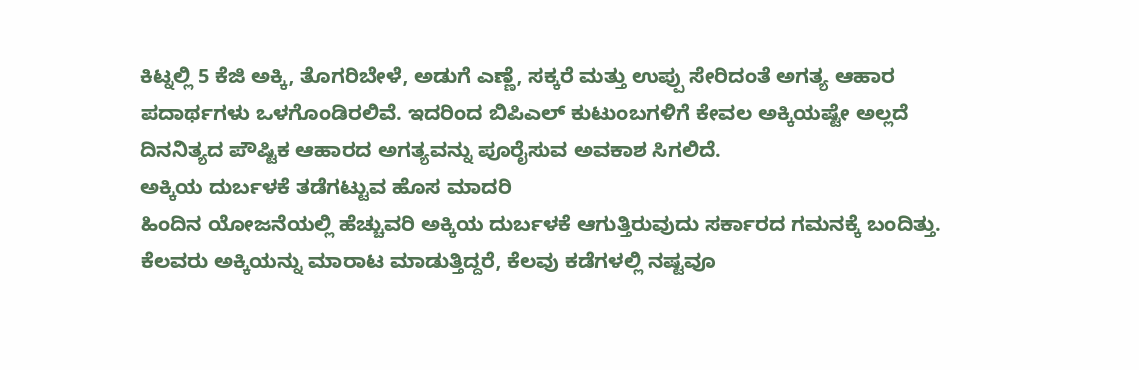ಕಿಟ್ನಲ್ಲಿ 5 ಕೆಜಿ ಅಕ್ಕಿ, ತೊಗರಿಬೇಳೆ, ಅಡುಗೆ ಎಣ್ಣೆ, ಸಕ್ಕರೆ ಮತ್ತು ಉಪ್ಪು ಸೇರಿದಂತೆ ಅಗತ್ಯ ಆಹಾರ ಪದಾರ್ಥಗಳು ಒಳಗೊಂಡಿರಲಿವೆ. ಇದರಿಂದ ಬಿಪಿಎಲ್ ಕುಟುಂಬಗಳಿಗೆ ಕೇವಲ ಅಕ್ಕಿಯಷ್ಟೇ ಅಲ್ಲದೆ ದಿನನಿತ್ಯದ ಪೌಷ್ಟಿಕ ಆಹಾರದ ಅಗತ್ಯವನ್ನು ಪೂರೈಸುವ ಅವಕಾಶ ಸಿಗಲಿದೆ.
ಅಕ್ಕಿಯ ದುರ್ಬಳಕೆ ತಡೆಗಟ್ಟುವ ಹೊಸ ಮಾದರಿ
ಹಿಂದಿನ ಯೋಜನೆಯಲ್ಲಿ ಹೆಚ್ಚುವರಿ ಅಕ್ಕಿಯ ದುರ್ಬಳಕೆ ಆಗುತ್ತಿರುವುದು ಸರ್ಕಾರದ ಗಮನಕ್ಕೆ ಬಂದಿತ್ತು. ಕೆಲವರು ಅಕ್ಕಿಯನ್ನು ಮಾರಾಟ ಮಾಡುತ್ತಿದ್ದರೆ, ಕೆಲವು ಕಡೆಗಳಲ್ಲಿ ನಷ್ಟವೂ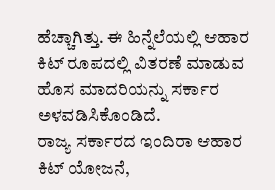ಹೆಚ್ಚಾಗಿತ್ತು. ಈ ಹಿನ್ನೆಲೆಯಲ್ಲಿ ಆಹಾರ ಕಿಟ್ ರೂಪದಲ್ಲಿ ವಿತರಣೆ ಮಾಡುವ ಹೊಸ ಮಾದರಿಯನ್ನು ಸರ್ಕಾರ ಅಳವಡಿಸಿಕೊಂಡಿದೆ.
ರಾಜ್ಯ ಸರ್ಕಾರದ ಇಂದಿರಾ ಆಹಾರ ಕಿಟ್ ಯೋಜನೆ,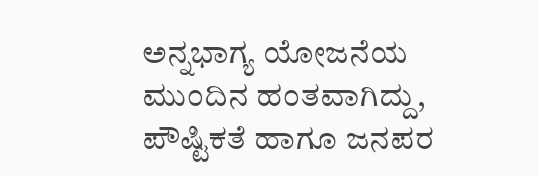ಅನ್ನಭಾಗ್ಯ ಯೋಜನೆಯ ಮುಂದಿನ ಹಂತವಾಗಿದ್ದು, ಪೌಷ್ಟಿಕತೆ ಹಾಗೂ ಜನಪರ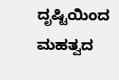ದೃಷ್ಟಿಯಿಂದ ಮಹತ್ವದ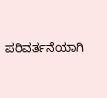ಪರಿವರ್ತನೆಯಾಗಿ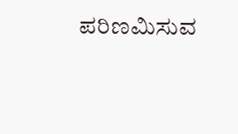ಪರಿಣಮಿಸುವ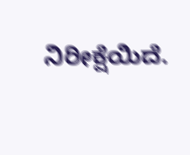ನಿರೀಕ್ಷೆಯಿದೆ.